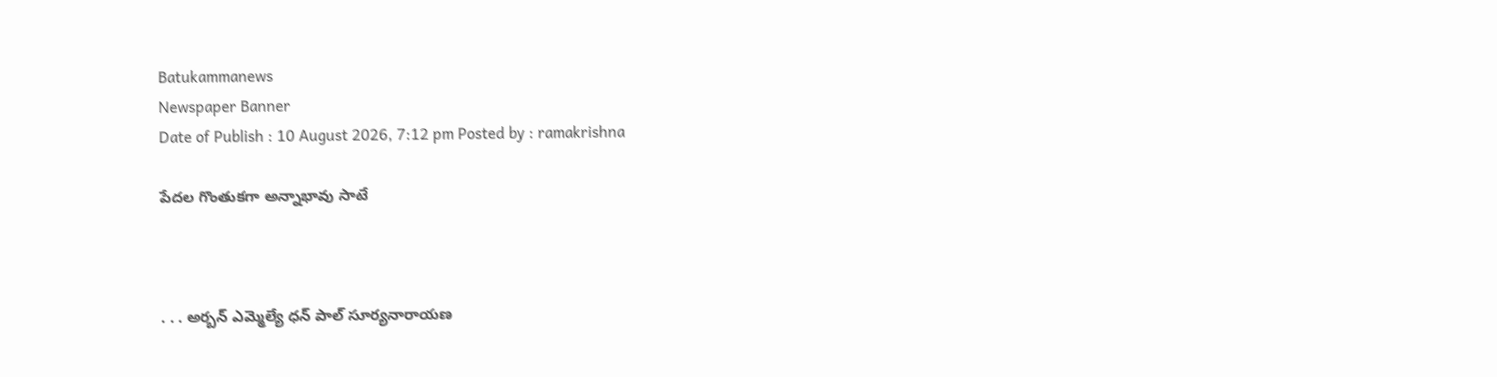Batukammanews
Newspaper Banner
Date of Publish : 10 August 2026, 7:12 pm Posted by : ramakrishna

పేదల గొంతుకగా అన్నాభావు సాటే



. . . అర్బన్ ఎమ్మెల్యే ధన్ పాల్ సూర్యనారాయణ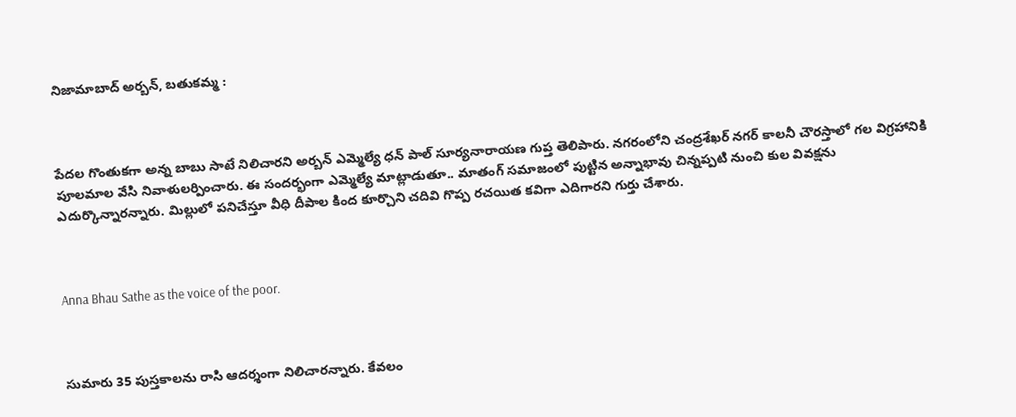నిజామాబాద్ అర్బన్, బతుకమ్మ :



పేదల గొంతుకగా అన్న బాబు సాటే నిలిచారని అర్బన్ ఎమ్మెల్యే ధన్ పాల్ సూర్యనారాయణ గుప్త తెలిపారు. నగరంలోని చంద్రశేఖర్ నగర్ కాలనీ చౌరస్తాలో గల విగ్రహానికి పూలమాల వేసి నివాళులర్పించారు. ఈ సందర్భంగా ఎమ్మెల్యే మాట్లాడుతూ.. మాతంగ్ సమాజంలో పుట్టిన అన్నాభావు చిన్నప్పటి నుంచి కుల వివక్షను ఎదుర్కొన్నారన్నారు. మిల్లులో పనిచేస్తూ వీధి దీపాల కింద కూర్చొని చదివి గొప్ప రచయిత కవిగా ఎదిగారని గుర్తు చేశారు.



Anna Bhau Sathe as the voice of the poor.



సుమారు 35 పుస్తకాలను రాసి ఆదర్శంగా నిలిచారన్నారు. కేవలం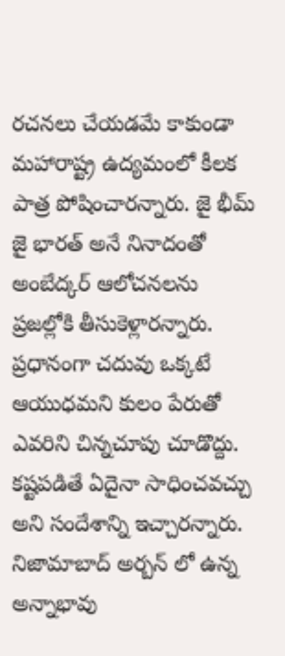రచనలు చేయడమే కాకుండా మహారాష్ట్ర ఉద్యమంలో కీలక పాత్ర పోషించారన్నారు. జై భీమ్ జై భారత్ అనే నినాదంతో అంబేద్కర్ ఆలోచనలను ప్రజల్లోకి తీసుకెళ్లారన్నారు. ప్రధానంగా చదువు ఒక్కటే ఆయుధమని కులం పేరుతో ఎవరిని చిన్నచూపు చూడొద్దు. కష్టపడితే ఏదైనా సాధించవచ్చు అని సందేశాన్ని ఇచ్చారన్నారు. నిజామాబాద్ అర్బన్ లో ఉన్న అన్నాభావు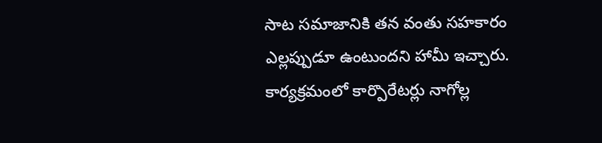సాట సమాజానికి తన వంతు సహకారం ఎల్లప్పుడూ ఉంటుందని హామీ ఇచ్చారు. కార్యక్రమంలో కార్పొరేటర్లు నాగోల్ల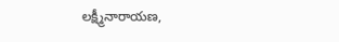లక్ష్మీనారాయణ,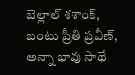బెల్లాల్ శశాంక్, బంటు ప్రీతి ప్రవీణ్, అన్నా భావు సాథే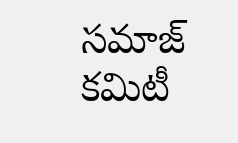సమాజ్ కమిటీ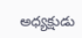అధ్యక్షుడు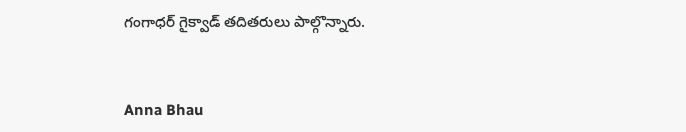గంగాధర్ గైక్వాడ్ తదితరులు పాల్గొన్నారు.



Anna Bhau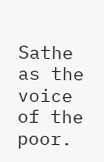Sathe as the voice of the poor.